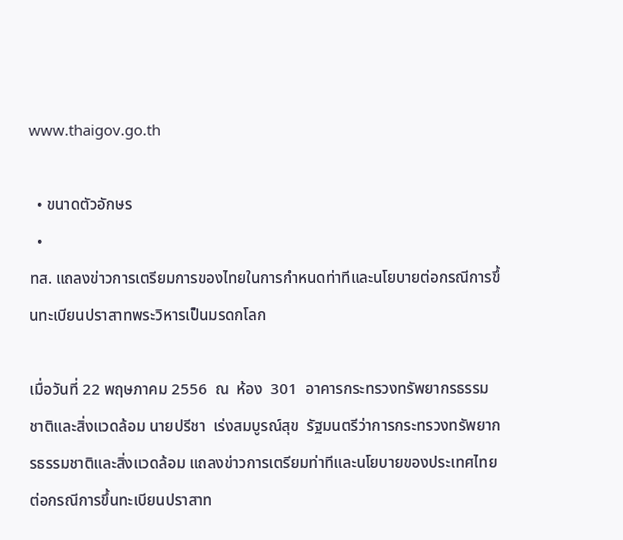www.thaigov.go.th

  • ขนาดตัวอักษร
  •
ทส. แถลงข่าวการเตรียมการของไทยในการกำหนดท่าทีและนโยบายต่อกรณีการขึ้นทะเบียนปราสาทพระวิหารเป็นมรดกโลก

เมื่อวันที่ 22 พฤษภาคม 2556  ณ  ห้อง  301  อาคารกระทรวงทรัพยากรธรรมชาติและสิ่งแวดล้อม นายปรีชา  เร่งสมบูรณ์สุข  รัฐมนตรีว่าการกระทรวงทรัพยากรธรรมชาติและสิ่งแวดล้อม แถลงข่าวการเตรียมท่าทีและนโยบายของประเทศไทยต่อกรณีการขึ้นทะเบียนปราสาท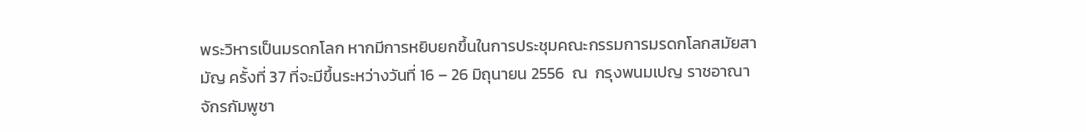พระวิหารเป็นมรดกโลก หากมีการหยิบยกขึ้นในการประชุมคณะกรรมการมรดกโลกสมัยสามัญ ครั้งที่ 37 ที่จะมีขึ้นระหว่างวันที่ 16 – 26 มิถุนายน 2556  ณ  กรุงพนมเปญ ราชอาณาจักรกัมพูชา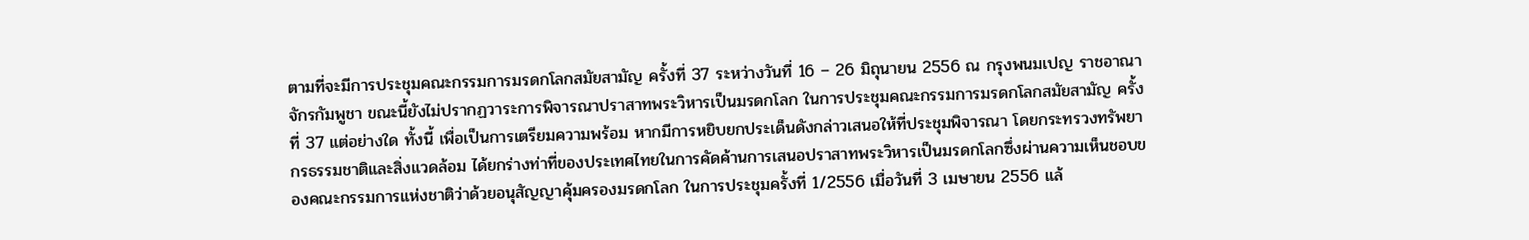ตามที่จะมีการประชุมคณะกรรมการมรดกโลกสมัยสามัญ ครั้งที่ 37 ระหว่างวันที่ 16 – 26 มิถุนายน 2556 ณ กรุงพนมเปญ ราชอาณาจักรกัมพูชา ขณะนี้ยังไม่ปรากฏวาระการพิจารณาปราสาทพระวิหารเป็นมรดกโลก ในการประชุมคณะกรรมการมรดกโลกสมัยสามัญ ครั้งที่ 37 แต่อย่างใด ทั้งนี้ เพื่อเป็นการเตรียมความพร้อม หากมีการหยิบยกประเด็นดังกล่าวเสนอให้ที่ประชุมพิจารณา โดยกระทรวงทรัพยากรธรรมชาติและสิ่งแวดล้อม ได้ยกร่างท่าที่ของประเทศไทยในการคัดค้านการเสนอปราสาทพระวิหารเป็นมรดกโลกซึ่งผ่านความเห็นชอบของคณะกรรมการแห่งชาติว่าด้วยอนุสัญญาคุ้มครองมรดกโลก ในการประชุมครั้งที่ 1/2556 เมื่อวันที่ 3 เมษายน 2556 แล้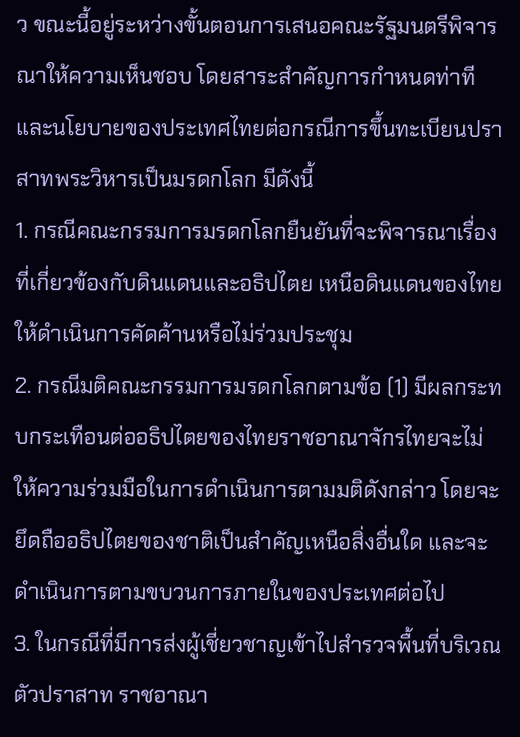ว ขณะนี้อยู่ระหว่างขั้นตอนการเสนอคณะรัฐมนตรีพิจารณาให้ความเห็นชอบ โดยสาระสำคัญการกำหนดท่าทีและนโยบายของประเทศไทยต่อกรณีการขึ้นทะเบียนปราสาทพระวิหารเป็นมรดกโลก มีดังนี้
1. กรณีคณะกรรมการมรดกโลกยืนยันที่จะพิจารณาเรื่องที่เกี่ยวข้องกับดินแดนและอธิปไตย เหนือดินแดนของไทย ให้ดำเนินการคัดค้านหรือไม่ร่วมประชุม
2. กรณีมติคณะกรรมการมรดกโลกตามข้อ (1) มีผลกระทบกระเทือนต่ออธิปไตยของไทยราชอาณาจักรไทยจะไม่ให้ความร่วมมือในการดำเนินการตามมติดังกล่าว โดยจะยึดถืออธิปไตยของชาติเป็นสำคัญเหนือสิ่งอื่นใด และจะดำเนินการตามขบวนการภายในของประเทศต่อไป
3. ในกรณีที่มีการส่งผู้เชี่ยวชาญเข้าไปสำรวจพื้นที่บริเวณตัวปราสาท ราชอาณา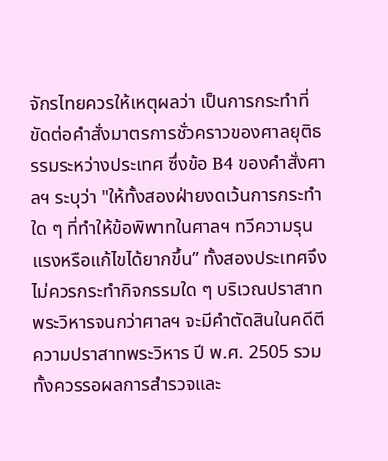จักรไทยควรให้เหตุผลว่า เป็นการกระทำที่ขัดต่อคำสั่งมาตรการชั่วคราวของศาลยุติธรรมระหว่างประเทศ ซึ่งข้อ B4 ของคำสั่งศาลฯ ระบุว่า "ให้ทั้งสองฝ่ายงดเว้นการกระทำใด ๆ ที่ทำให้ข้อพิพาทในศาลฯ ทวีความรุนแรงหรือแก้ไขได้ยากขึ้น” ทั้งสองประเทศจึงไม่ควรกระทำกิจกรรมใด ๆ บริเวณปราสาทพระวิหารจนกว่าศาลฯ จะมีคำตัดสินในคดีตีความปราสาทพระวิหาร ปี พ.ศ. 2505 รวมทั้งควรรอผลการสำรวจและ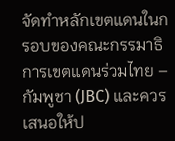จัดทำหลักเขตแดนในกรอบของคณะกรรมาธิการเขตแดนร่วมไทย – กัมพูชา (JBC) และควรเสนอให้ป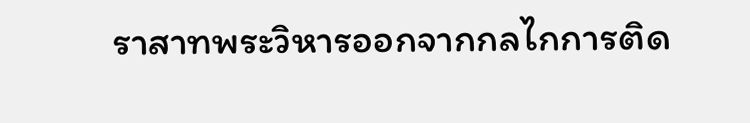ราสาทพระวิหารออกจากกลไกการติด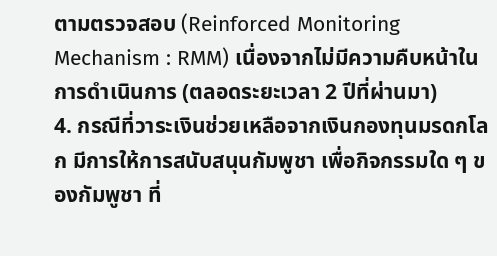ตามตรวจสอบ (Reinforced Monitoring Mechanism : RMM) เนื่องจากไม่มีความคืบหน้าในการดำเนินการ (ตลอดระยะเวลา 2 ปีที่ผ่านมา)
4. กรณีที่วาระเงินช่วยเหลือจากเงินกองทุนมรดกโลก มีการให้การสนับสนุนกัมพูชา เพื่อกิจกรรมใด ๆ ของกัมพูชา ที่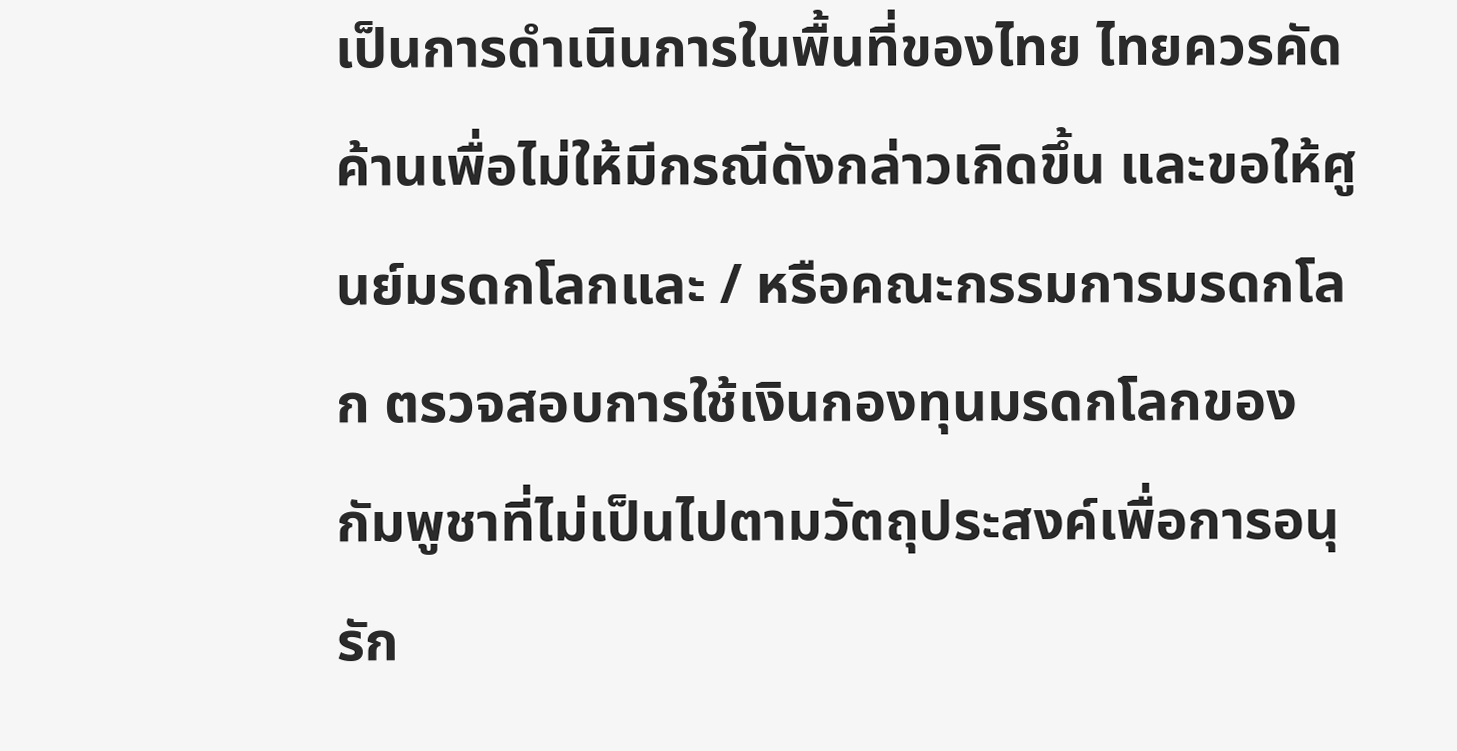เป็นการดำเนินการในพื้นที่ของไทย ไทยควรคัดค้านเพื่อไม่ให้มีกรณีดังกล่าวเกิดขึ้น และขอให้ศูนย์มรดกโลกและ / หรือคณะกรรมการมรดกโลก ตรวจสอบการใช้เงินกองทุนมรดกโลกของกัมพูชาที่ไม่เป็นไปตามวัตถุประสงค์เพื่อการอนุรัก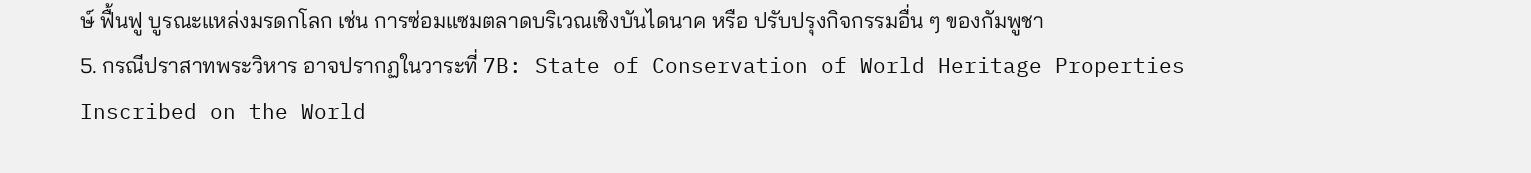ษ์ ฟื้นฟู บูรณะแหล่งมรดกโลก เช่น การซ่อมแซมตลาดบริเวณเชิงบันไดนาค หรือ ปรับปรุงกิจกรรมอื่น ๆ ของกัมพูชา
5. กรณีปราสาทพระวิหาร อาจปรากฏในวาระที่ 7B: State of Conservation of World Heritage Properties Inscribed on the World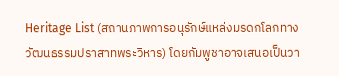Heritage List (สถานภาพการอนุรักษ์แหล่งมรดกโลกทางวัฒนธรรมปราสาทพระวิหาร) โดยกัมพูชาอาจเสนอเป็นวา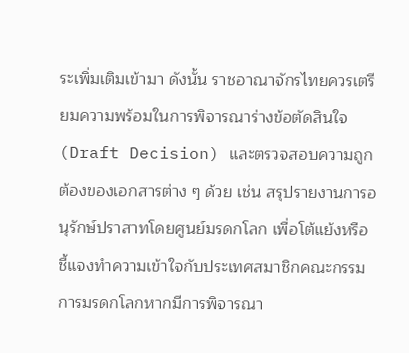ระเพิ่มเติมเข้ามา ดังนั้น ราชอาณาจักรไทยควรเตรียมความพร้อมในการพิจารณาร่างข้อตัดสินใจ (Draft Decision) และตรวจสอบความถูกต้องของเอกสารต่าง ๆ ด้วย เช่น สรุปรายงานการอนุรักษ์ปราสาทโดยศูนย์มรดกโลก เพื่อโต้แย้งหรือชี้แจงทำความเข้าใจกับประเทศสมาชิกคณะกรรมการมรดกโลกหากมีการพิจารณา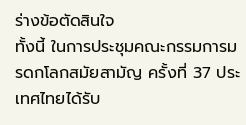ร่างข้อตัดสินใจ
ทั้งนี้ ในการประชุมคณะกรรมการมรดกโลกสมัยสามัญ ครั้งที่ 37 ประเทศไทยได้รับ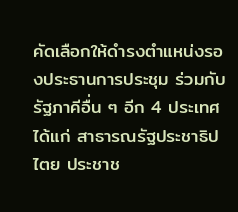คัดเลือกให้ดำรงตำแหน่งรองประธานการประชุม ร่วมกับรัฐภาคีอื่น ๆ อีก 4 ประเทศ ได้แก่ สาธารณรัฐประชาธิปไตย ประชาช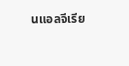นแอลจีเรีย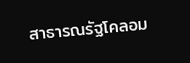สาธารณรัฐโคลอม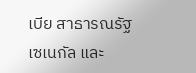เบีย สาธารณรัฐเซเนกัล และ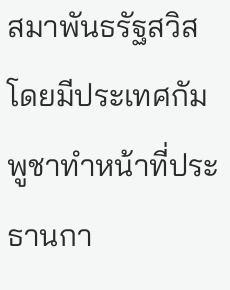สมาพันธรัฐสวิส โดยมีประเทศกัมพูชาทำหน้าที่ประธานกา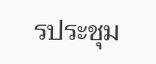รประชุม